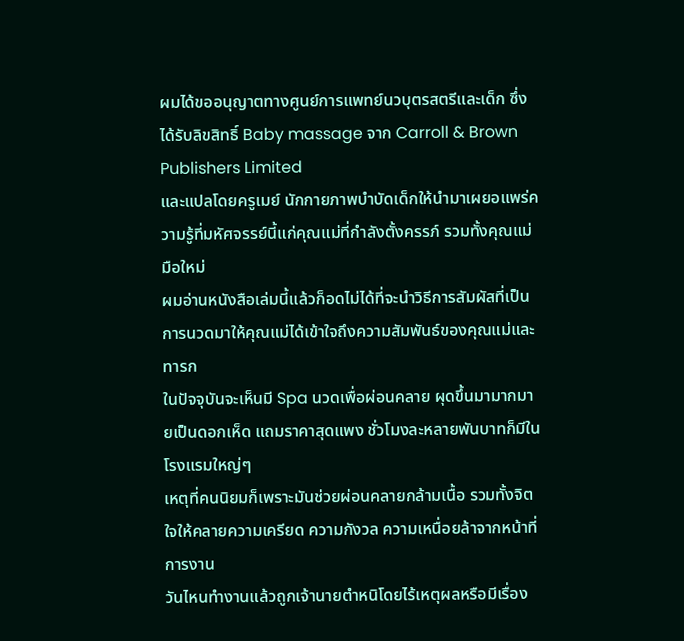ผมได้ขออนุญาตทางศูนย์การแพทย์นวบุตรสตรีและเด็ก ซึ่งได้รับลิขสิทธิ์ Baby massage จาก Carroll & Brown Publishers Limited
และแปลโดยครูเมย์ นักกายภาพบำบัดเด็กให้นำมาเผยอแพร่ความรู้ที่มหัศจรรย์นี้แก่คุณแม่ที่กำลังตั้งครรภ์ รวมทั้งคุณแม่มือใหม่
ผมอ่านหนังสือเล่มนี้แล้วก็อดไม่ได้ที่จะนำวิธีการสัมผัสที่เป็นการนวดมาให้คุณแม่ได้เข้าใจถึงความสัมพันธ์ของคุณแม่และทารก
ในปัจจุบันจะเห็นมี Spa นวดเพื่อผ่อนคลาย ผุดขึ้นมามากมายเป็นดอกเห็ด แถมราคาสุดแพง ชั่วโมงละหลายพันบาทก็มีในโรงแรมใหญ่ๆ
เหตุที่คนนิยมก็เพราะมันช่วยผ่อนคลายกล้ามเนื้อ รวมทั้งจิตใจให้คลายความเครียด ความกังวล ความเหนื่อยล้าจากหน้าที่การงาน
วันไหนทำงานแล้วถูกเจ้านายตำหนิโดยไร้เหตุผลหรือมีเรื่อง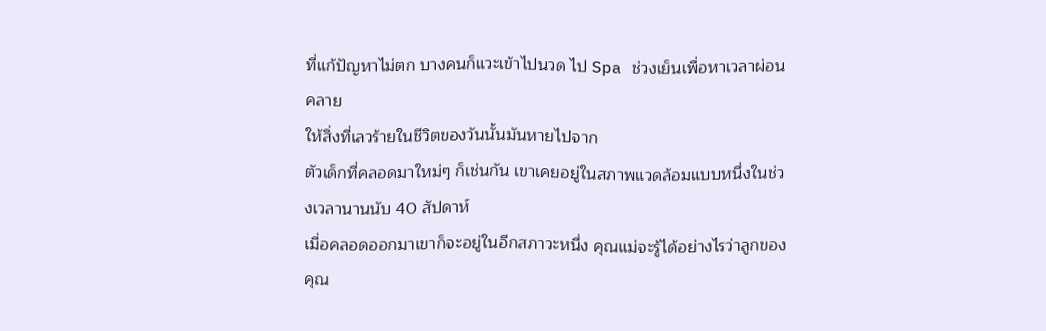ที่แก้ปัญหาไม่ตก บางคนก็แวะเข้าไปนวด ไป Spa ช่วงเย็นเพื่อหาเวลาผ่อนคลาย
ให้สิ่งที่เลวร้ายในชีวิตของวันนั้นมันหายไปจาก
ตัวเด็กที่คลอดมาใหม่ๆ ก็เช่นกัน เขาเคยอยู่ในสภาพแวดล้อมแบบหนึ่งในช่วงเวลานานนับ 40 สัปดาห์
เมื่อคลอดออกมาเขาก็จะอยู่ในอีกสภาวะหนึ่ง คุณแม่จะรู้ได้อย่างไรว่าลูกของคุณ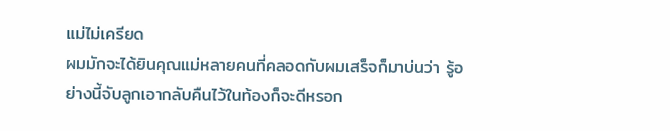แม่ไม่เครียด
ผมมักจะได้ยินคุณแม่หลายคนที่คลอดกับผมเสร็จก็มาบ่นว่า รู้อย่างนี้จับลูกเอากลับคืนไว้ในท้องก็จะดีหรอก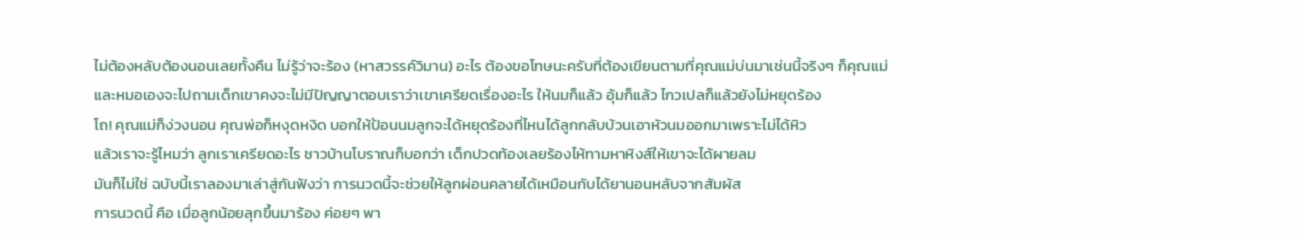ไม่ต้องหลับต้องนอนเลยทั้งคืน ไม่รู้ว่าจะร้อง (หาสวรรค์วิมาน) อะไร ต้องขอโทษนะครับที่ต้องเขียนตามที่คุณแม่บ่นมาเช่นนี้จริงๆ ก็คุณแม่
และหมอเองจะไปถามเด็กเขาคงจะไม่มีปัญญาตอบเราว่าเขาเครียดเรื่องอะไร ให้นมก็แล้ว อุ้มก็แล้ว ไกวเปลก็แล้วยังไม่หยุดร้อง
โถ! คุณแม่ก็ง่วงนอน คุณพ่อก็หงุดหงิด บอกให้ป้อนนมลูกจะได้หยุดร้องที่ไหนได้ลูกกลับบ้วนเอาหัวนมออกมาเพราะไม่ได้หิว
แล้วเราจะรู้ไหมว่า ลูกเราเครียดอะไร ชาวบ้านโบราณก็บอกว่า เด็กปวดท้องเลยร้องไห้ทามหาหิงส์ให้เขาจะได้ผายลม
มันก็ไม่ใช่ ฉบับนี้เราลองมาเล่าสู่กันฟังว่า การนวดนี้จะช่วยให้ลูกผ่อนคลายได้เหมือนกับได้ยานอนหลับจากสัมผัส
การนวดนี้ คือ เมื่อลูกน้อยลุกขึ้นมาร้อง ค่อยๆ พา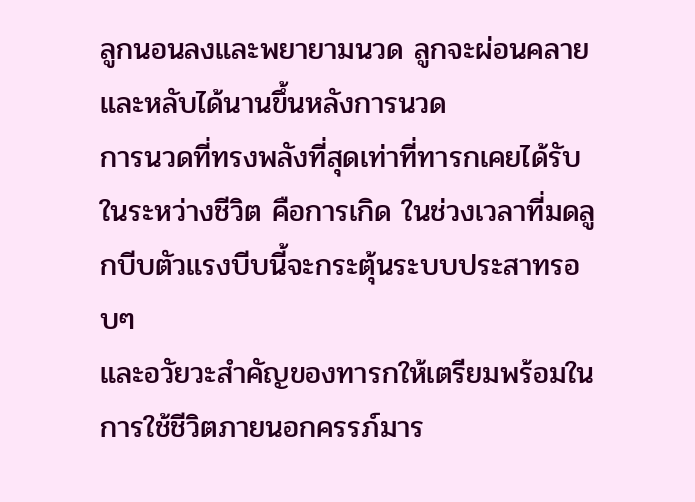ลูกนอนลงและพยายามนวด ลูกจะผ่อนคลายและหลับได้นานขึ้นหลังการนวด
การนวดที่ทรงพลังที่สุดเท่าที่ทารกเคยได้รับในระหว่างชีวิต คือการเกิด ในช่วงเวลาที่มดลูกบีบตัวแรงบีบนี้จะกระตุ้นระบบประสาทรอบๆ
และอวัยวะสำคัญของทารกให้เตรียมพร้อมในการใช้ชีวิตภายนอกครรภ์มาร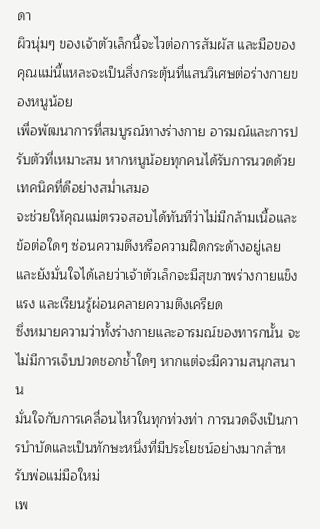ดา
ผิวนุ่มๆ ของเจ้าตัวเล็กนี้จะไวต่อการสัมผัส และมือของคุณแม่นี้แหละจะเป็นสิ่งกระตุ้นที่แสนวิเศษต่อร่างกายของหนูน้อย
เพื่อพัฒนาการที่สมบูรณ์ทางร่างกาย อารมณ์และการปรับตัวที่เหมาะสม หากหนูน้อยทุกคนได้รับการนวดด้วยเทคนิคที่ดีอย่างสม่ำเสมอ
จะช่วยให้คุณแม่ตรวจสอบได้ทันทีว่าไม่มีกล้ามเนื้อและข้อต่อใดๆ ซ่อนความตึงหรือความฝืดกระด้างอยู่เลย
และยังมั่นใจได้เลยว่าเจ้าตัวเล็กจะมีสุขภาพร่างกายแข็งแรง และเรียนรู้ผ่อนคลายความตึงเครียด
ซึ่งหมายความว่าทั้งร่างกายและอารมณ์ของทารกนั้น จะไม่มีการเจ็บปวดชอกช้ำใดๆ หากแต่จะมีความสนุกสนาน
มั่นใจกับการเคลื่อนไหวในทุกท่วงท่า การนวดจึงเป็นการบำบัดและเป็นทักษะหนึ่งที่มีประโยชน์อย่างมากสำหรับพ่อแม่มือใหม่
เพ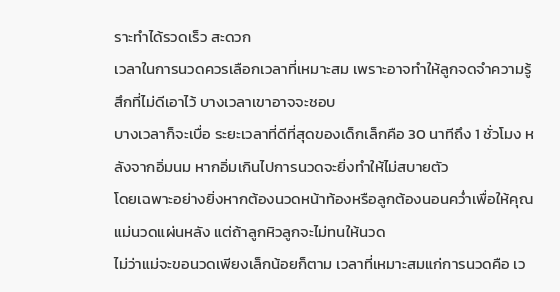ราะทำได้รวดเร็ว สะดวก
เวลาในการนวดควรเลือกเวลาที่เหมาะสม เพราะอาจทำให้ลูกจดจำความรู้สึกที่ไม่ดีเอาไว้ บางเวลาเขาอาจจะชอบ
บางเวลาก็จะเบื่อ ระยะเวลาที่ดีที่สุดของเด็กเล็กคือ 30 นาทีถึง 1 ชั่วโมง หลังจากอิ่มนม หากอิ่มเกินไปการนวดจะยิ่งทำให้ไม่สบายตัว
โดยเฉพาะอย่างยิ่งหากต้องนวดหน้าท้องหรือลูกต้องนอนคว่ำเพื่อให้คุณแม่นวดแผ่นหลัง แต่ถ้าลูกหิวลูกจะไม่ทนให้นวด
ไม่ว่าแม่จะขอนวดเพียงเล็กน้อยก็ตาม เวลาที่เหมาะสมแก่การนวดคือ เว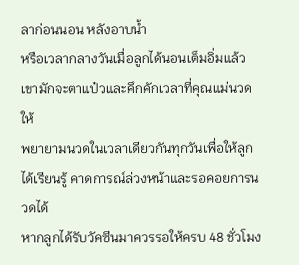ลาก่อนนอน หลังอาบน้ำ
หรือเวลากลางวันเมื่อลูกได้นอนเต็มอิ่มแล้ว เขามักจะตาแป๋วและคึกคักเวลาที่คุณแม่นวดให้
พยายามนวดในเวลาเดียวกันทุกวันเพื่อให้ลูกได้เรียนรู้ คาดการณ์ล่วงหน้าและรอคอยการนวดได้
หากลูกได้รับวัคซีนมาควรรอให้ครบ 48 ชั่วโมง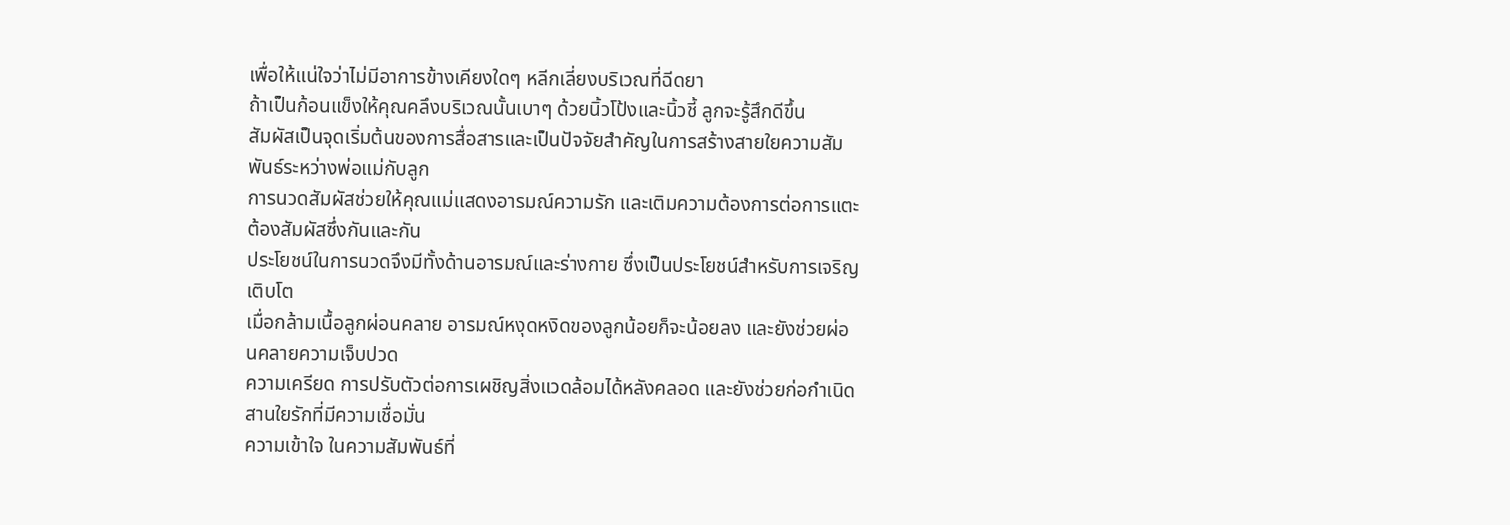เพื่อให้แน่ใจว่าไม่มีอาการข้างเคียงใดๆ หลีกเลี่ยงบริเวณที่ฉีดยา
ถ้าเป็นก้อนแข็งให้คุณคลึงบริเวณนั้นเบาๆ ด้วยนิ้วโป้งและนิ้วชี้ ลูกจะรู้สึกดีขึ้น
สัมผัสเป็นจุดเริ่มต้นของการสื่อสารและเป็นปัจจัยสำคัญในการสร้างสายใยความสัมพันธ์ระหว่างพ่อแม่กับลูก
การนวดสัมผัสช่วยให้คุณแม่แสดงอารมณ์ความรัก และเติมความต้องการต่อการแตะต้องสัมผัสซึ่งกันและกัน
ประโยชน์ในการนวดจึงมีทั้งด้านอารมณ์และร่างกาย ซึ่งเป็นประโยชน์สำหรับการเจริญเติบโต
เมื่อกล้ามเนื้อลูกผ่อนคลาย อารมณ์หงุดหงิดของลูกน้อยก็จะน้อยลง และยังช่วยผ่อนคลายความเจ็บปวด
ความเครียด การปรับตัวต่อการเผชิญสิ่งแวดล้อมได้หลังคลอด และยังช่วยก่อกำเนิดสานใยรักที่มีความเชื่อมั่น
ความเข้าใจ ในความสัมพันธ์ที่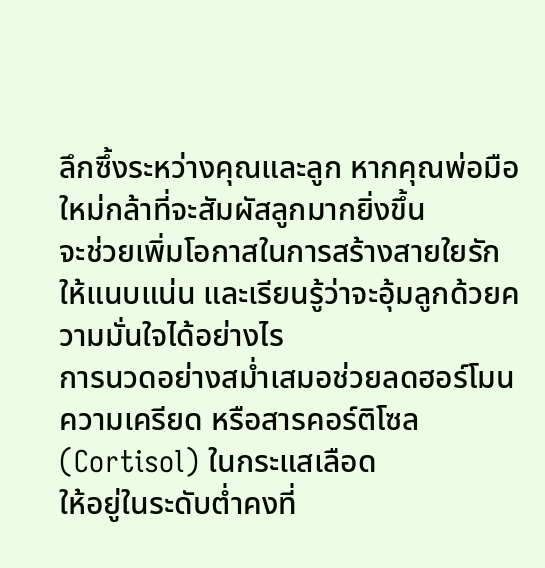ลึกซึ้งระหว่างคุณและลูก หากคุณพ่อมือใหม่กล้าที่จะสัมผัสลูกมากยิ่งขึ้น
จะช่วยเพิ่มโอกาสในการสร้างสายใยรักให้แนบแน่น และเรียนรู้ว่าจะอุ้มลูกด้วยความมั่นใจได้อย่างไร
การนวดอย่างสม่ำเสมอช่วยลดฮอร์โมนความเครียด หรือสารคอร์ติโซล (Cortisol) ในกระแสเลือด
ให้อยู่ในระดับต่ำคงที่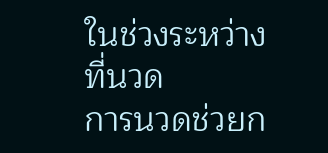ในช่วงระหว่างที่นวด
การนวดช่วยก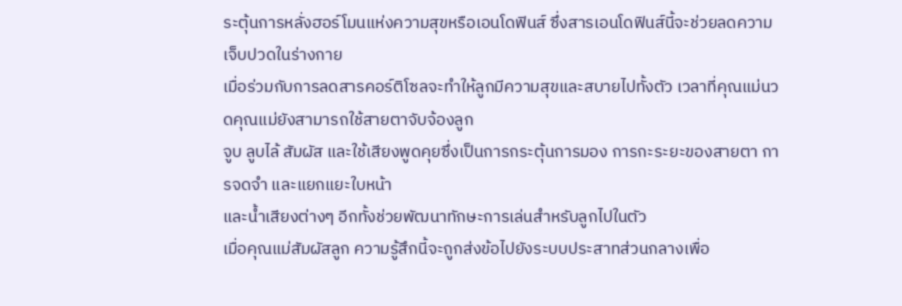ระตุ้นการหลั่งฮอร์โมนแห่งความสุขหรือเอนโดฟินส์ ซึ่งสารเอนโดฟินส์นี้จะช่วยลดความเจ็บปวดในร่างกาย
เมื่อร่วมกับการลดสารคอร์ติโซลจะทำให้ลูกมีความสุขและสบายไปทั้งตัว เวลาที่คุณแม่นวดคุณแม่ยังสามารถใช้สายตาจับจ้องลูก
จูบ ลูบไล้ สัมผัส และใช้เสียงพูดคุยซึ่งเป็นการกระตุ้นการมอง การกะระยะของสายตา การจดจำ และแยกแยะใบหน้า
และน้ำเสียงต่างๆ อีกทั้งช่วยพัฒนาทักษะการเล่นสำหรับลูกไปในตัว
เมื่อคุณแม่สัมผัสลูก ความรู้สึกนี้จะถูกส่งข้อไปยังระบบประสาทส่วนกลางเพื่อ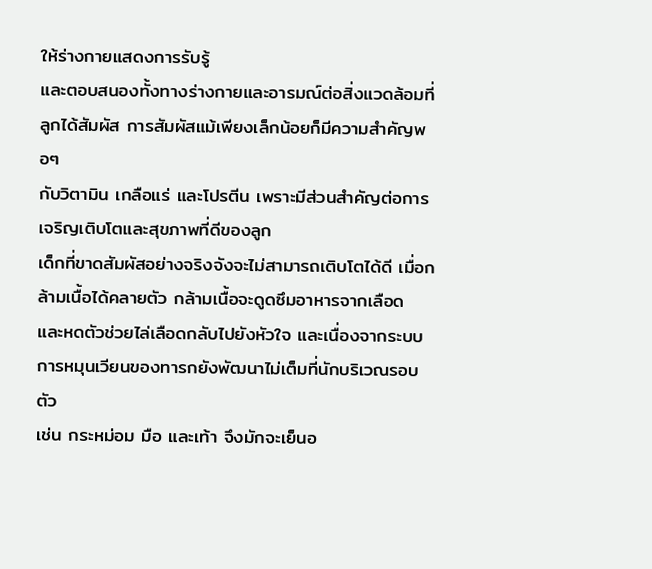ให้ร่างกายแสดงการรับรู้
และตอบสนองทั้งทางร่างกายและอารมณ์ต่อสิ่งแวดล้อมที่ลูกได้สัมผัส การสัมผัสแม้เพียงเล็กน้อยก็มีความสำคัญพอๆ
กับวิตามิน เกลือแร่ และโปรตีน เพราะมีส่วนสำคัญต่อการเจริญเติบโตและสุขภาพที่ดีของลูก
เด็กที่ขาดสัมผัสอย่างจริงจังจะไม่สามารถเติบโตได้ดี เมื่อกล้ามเนื้อได้คลายตัว กล้ามเนื้อจะดูดซึมอาหารจากเลือด
และหดตัวช่วยไล่เลือดกลับไปยังหัวใจ และเนื่องจากระบบการหมุนเวียนของทารกยังพัฒนาไม่เต็มที่นักบริเวณรอบตัว
เช่น กระหม่อม มือ และเท้า จึงมักจะเย็นอ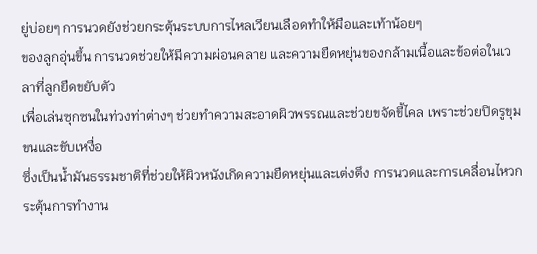ยู่บ่อยๆ การนวดยังช่วยกระตุ้นระบบการไหลเวียนเลือดทำให้มือและเท้าน้อยๆ
ของลูกอุ่นขึ้น การนวดช่วยให้มีความผ่อนคลาย และความยืดหยุ่นของกล้ามเนื้อและข้อต่อในเวลาที่ลูกยืดขยับตัว
เพื่อเล่นซุกซนในท่วงท่าต่างๆ ช่วยทำความสะอาดผิวพรรณและช่วยขจัดขี้ไคล เพราะช่วยปิดรูขุมขนและขับเหงื่อ
ซึ่งเป็นน้ำมันธรรมชาติที่ช่วยให้ผิวหนังเกิดความยืดหยุ่นและเต่งตึง การนวดและการเคลื่อนไหวกระตุ้นการทำงาน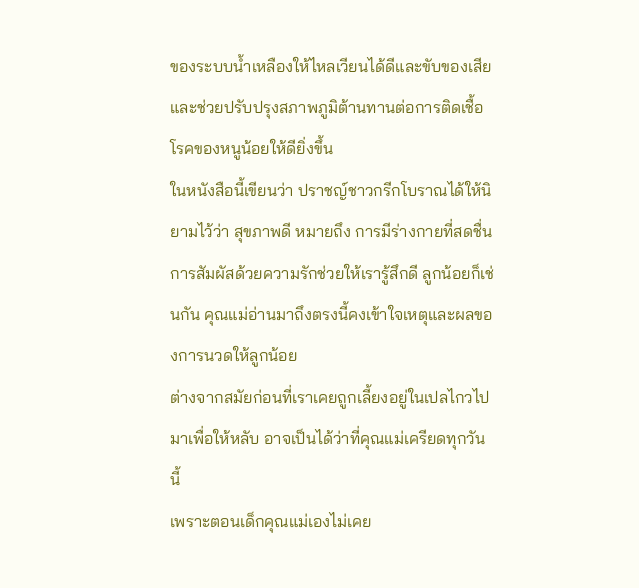ของระบบน้ำเหลืองให้ไหลเวียนได้ดีและขับของเสีย และช่วยปรับปรุงสภาพภูมิต้านทานต่อการติดเชื้อโรคของหนูน้อยให้ดียิ่งขึ้น
ในหนังสือนี้เขียนว่า ปราชญ์ชาวกรีกโบราณได้ให้นิยามไว้ว่า สุขภาพดี หมายถึง การมีร่างกายที่สดชื่น
การสัมผัสด้วยความรักช่วยให้เรารู้สึกดี ลูกน้อยก็เช่นกัน คุณแม่อ่านมาถึงตรงนี้คงเข้าใจเหตุและผลของการนวดให้ลูกน้อย
ต่างจากสมัยก่อนที่เราเคยถูกเลี้ยงอยู่ในเปลไกวไปมาเพื่อให้หลับ อาจเป็นได้ว่าที่คุณแม่เครียดทุกวันนี้
เพราะตอนเด็กคุณแม่เองไม่เคย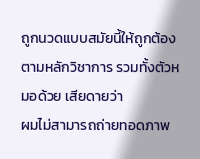ถูกนวดแบบสมัยนี้ให้ถูกต้องตามหลักวิชาการ รวมทั้งตัวหมอด้วย เสียดายว่า
ผมไม่สามารถถ่ายทอดภาพ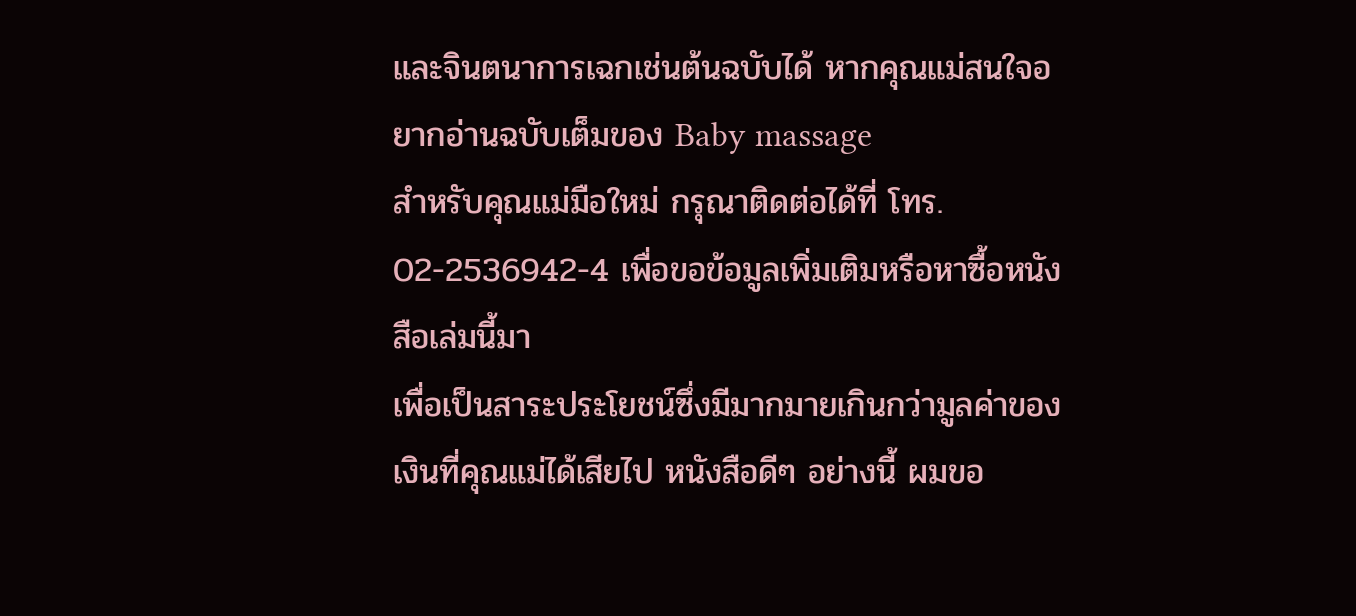และจินตนาการเฉกเช่นต้นฉบับได้ หากคุณแม่สนใจอยากอ่านฉบับเต็มของ Baby massage
สำหรับคุณแม่มือใหม่ กรุณาติดต่อได้ที่ โทร. 02-2536942-4 เพื่อขอข้อมูลเพิ่มเติมหรือหาซื้อหนังสือเล่มนี้มา
เพื่อเป็นสาระประโยชน์ซึ่งมีมากมายเกินกว่ามูลค่าของเงินที่คุณแม่ได้เสียไป หนังสือดีๆ อย่างนี้ ผมขอ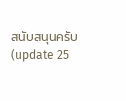สนับสนุนครับ
(update 25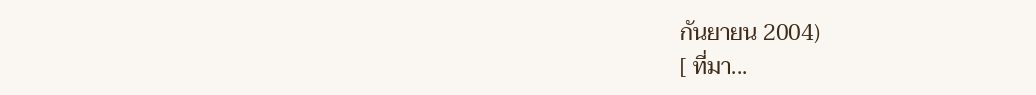กันยายน 2004)
[ ที่มา...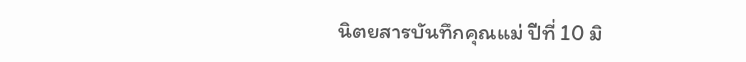นิตยสารบันทึกคุณแม่ ปีที่ 10 มิ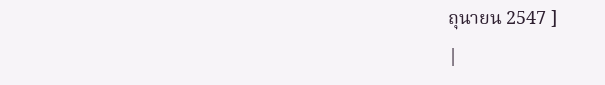ถุนายน 2547 ]
|